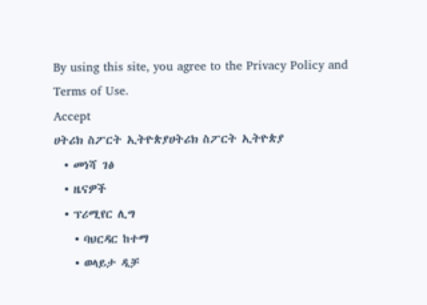By using this site, you agree to the Privacy Policy and Terms of Use.
Accept
ሀትሪክ ስፖርት ኢትዮጵያሀትሪክ ስፖርት ኢትዮጵያ
  • መነሻ ገፅ
  • ዜናዎች
  • ፕሪሚየር ሊግ
    • ባህርዳር ከተማ
    • ወላይታ ዲቻ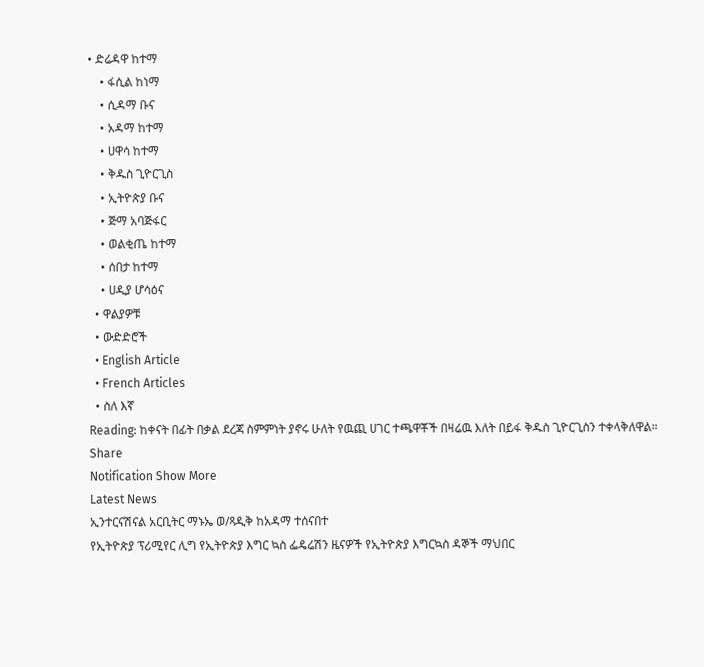• ድሬዳዋ ከተማ
    • ፋሲል ከነማ
    • ሲዳማ ቡና
    • አዳማ ከተማ
    • ሀዋሳ ከተማ
    • ቅዱስ ጊዮርጊስ
    • ኢትዮጵያ ቡና
    • ጅማ አባጅፋር
    • ወልቂጤ ከተማ
    • ሰበታ ከተማ
    • ሀዲያ ሆሳዕና
  • ዋልያዎቹ
  • ውድድሮች
  • English Article
  • French Articles
  • ስለ እኛ
Reading: ከቀናት በፊት በቃል ደረጃ ስምምነት ያኖሩ ሁለት የዉጪ ሀገር ተጫዋቾች በዛሬዉ እለት በይፋ ቅዱስ ጊዮርጊስን ተቀላቅለዋል።
Share
Notification Show More
Latest News
ኢንተርናሽናል አርቢትር ማኑኤ ወ/ጻዲቅ ከአዳማ ተሰናበተ
የኢትዮጵያ ፕሪሚየር ሊግ የኢትዮጵያ እግር ኳስ ፌዴሬሽን ዜናዎች የኢትዮጵያ እግርኳስ ዳኞች ማህበር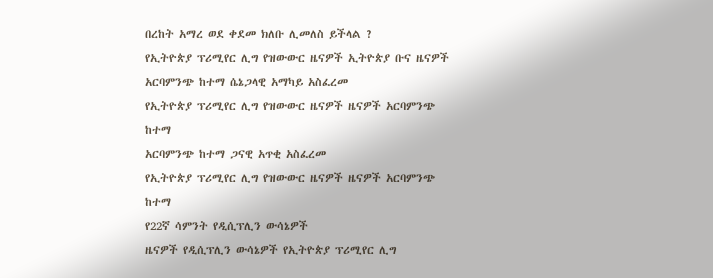በረከት አማረ ወደ ቀደመ ክለቡ ሊመለስ ይችላል ?
የኢትዮጵያ ፕሪሚየር ሊግ የዝውውር ዜናዎች ኢትዮጵያ ቡና ዜናዎች
አርባምንጭ ከተማ ሴኔጋላዊ አማካይ አስፈረመ
የኢትዮጵያ ፕሪሚየር ሊግ የዝውውር ዜናዎች ዜናዎች አርባምንጭ ከተማ
አርባምንጭ ከተማ ጋናዊ አጥቂ አስፈረመ
የኢትዮጵያ ፕሪሚየር ሊግ የዝውውር ዜናዎች ዜናዎች አርባምንጭ ከተማ
የ22ኛ ሳምንት የዲሲፕሊን ውሳኔዎች
ዜናዎች የዲሲፕሊን ውሳኔዎች የኢትዮጵያ ፕሪሚየር ሊግ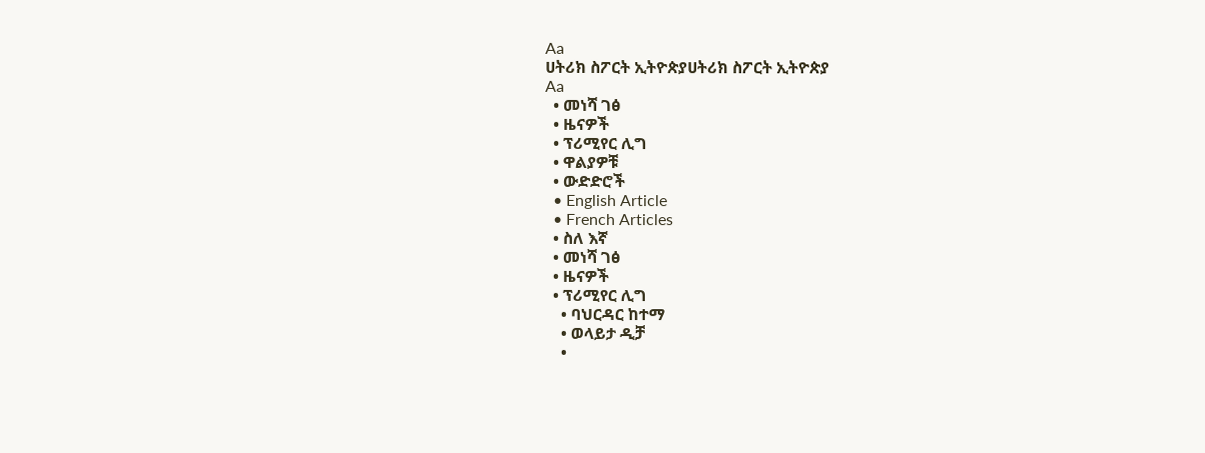Aa
ሀትሪክ ስፖርት ኢትዮጵያሀትሪክ ስፖርት ኢትዮጵያ
Aa
  • መነሻ ገፅ
  • ዜናዎች
  • ፕሪሚየር ሊግ
  • ዋልያዎቹ
  • ውድድሮች
  • English Article
  • French Articles
  • ስለ እኛ
  • መነሻ ገፅ
  • ዜናዎች
  • ፕሪሚየር ሊግ
    • ባህርዳር ከተማ
    • ወላይታ ዲቻ
    •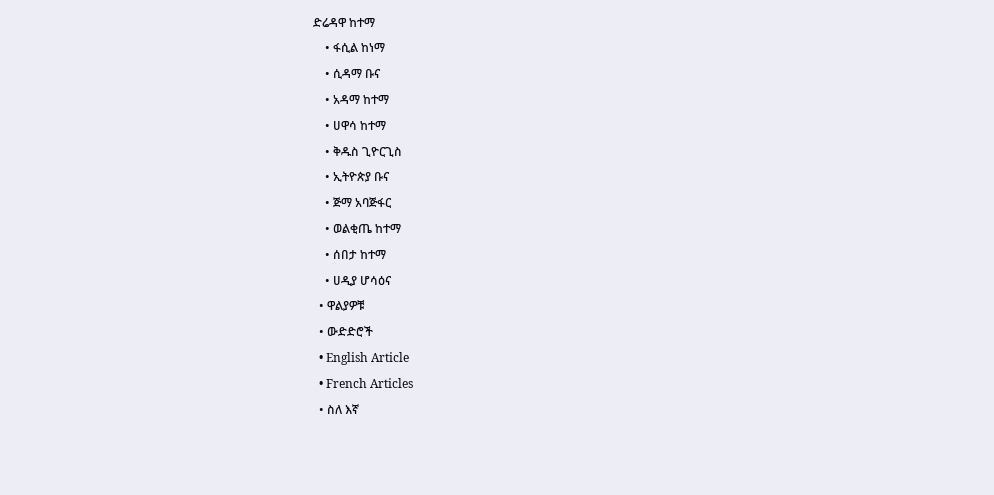ድሬዳዋ ከተማ
    • ፋሲል ከነማ
    • ሲዳማ ቡና
    • አዳማ ከተማ
    • ሀዋሳ ከተማ
    • ቅዱስ ጊዮርጊስ
    • ኢትዮጵያ ቡና
    • ጅማ አባጅፋር
    • ወልቂጤ ከተማ
    • ሰበታ ከተማ
    • ሀዲያ ሆሳዕና
  • ዋልያዎቹ
  • ውድድሮች
  • English Article
  • French Articles
  • ስለ እኛ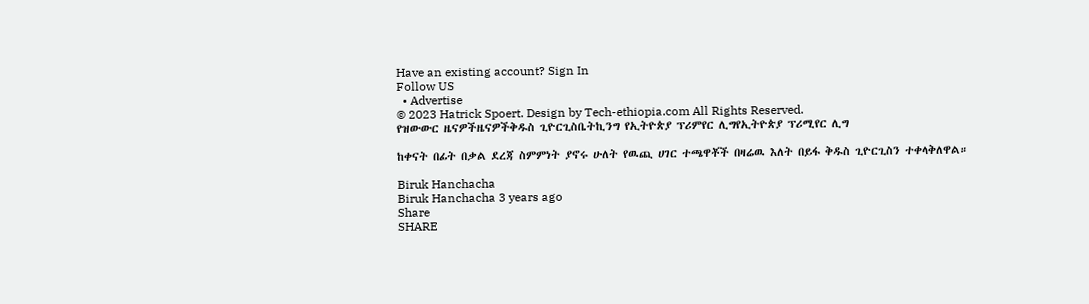Have an existing account? Sign In
Follow US
  • Advertise
© 2023 Hatrick Spoert. Design by Tech-ethiopia.com All Rights Reserved.
የዝውውር ዜናዎችዜናዎችቅዱስ ጊዮርጊስቤትኪንግ የኢትዮጵያ ፕሪምየር ሊግየኢትዮጵያ ፕሪሚየር ሊግ

ከቀናት በፊት በቃል ደረጃ ስምምነት ያኖሩ ሁለት የዉጪ ሀገር ተጫዋቾች በዛሬዉ እለት በይፋ ቅዱስ ጊዮርጊስን ተቀላቅለዋል።

Biruk Hanchacha
Biruk Hanchacha 3 years ago
Share
SHARE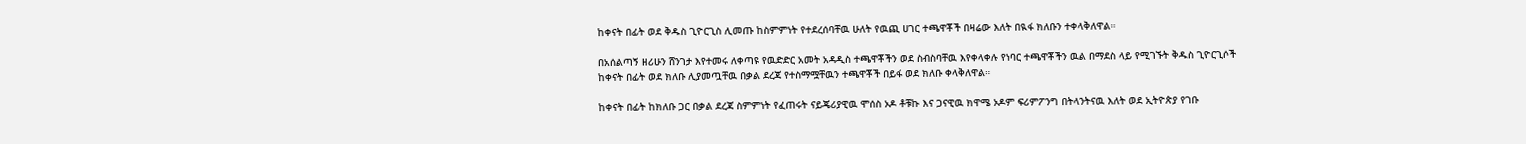ከቀናት በፊት ወደ ቅዱስ ጊዮርጊስ ሊመጡ ከስምምነት የተደረሰባቸዉ ሁለት የዉጪ ሀገር ተጫዋቾች በዛሬው እለት በዪፋ ክለቡን ተቀላቅለዋል።

በአሰልጣኝ ዘሪሁን ሸንገታ እየተመሩ ለቀጣዩ የዉድድር አመት አዳዲስ ተጫዋቾችን ወደ ስብስባቸዉ እየቀላቀሉ የነባር ተጫዋቾችን ዉል በማደስ ላይ የሚገኙት ቅዱስ ጊዮርጊሶች ከቀናት በፊት ወደ ክለቡ ሊያመጧቸዉ በቃል ደረጃ የተስማሟቸዉን ተጫዋቾች በይፋ ወደ ክለቡ ቀላቅለዋል።

ከቀናት በፊት ከክለቡ ጋር በቃል ደረጃ ስምምነት የፈጠሩት ናይጄሪያዊዉ ሞሰስ ኦዶ ቶቹኩ እና ጋናዊዉ ክዋሜ ኦዶም ፍሪምፖንግ በትላንትናዉ እለት ወደ ኢትዮጵያ የገቡ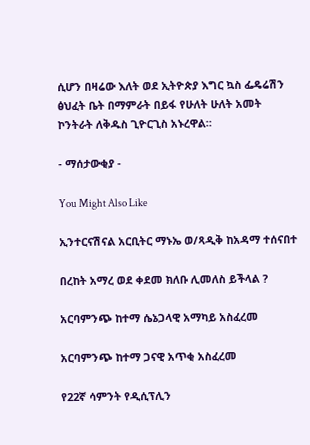ሲሆን በዛሬው እለት ወደ ኢትዮጵያ እግር ኳስ ፌዴሬሽን ፅህፈት ቤት በማምራት በይፋ የሁለት ሁለት አመት ኮንትራት ለቅዱስ ጊዮርጊስ አኑረዋል።

- ማሰታውቂያ -

You Might Also Like

ኢንተርናሽናል አርቢትር ማኑኤ ወ/ጻዲቅ ከአዳማ ተሰናበተ

በረከት አማረ ወደ ቀደመ ክለቡ ሊመለስ ይችላል ?

አርባምንጭ ከተማ ሴኔጋላዊ አማካይ አስፈረመ

አርባምንጭ ከተማ ጋናዊ አጥቂ አስፈረመ

የ22ኛ ሳምንት የዲሲፕሊን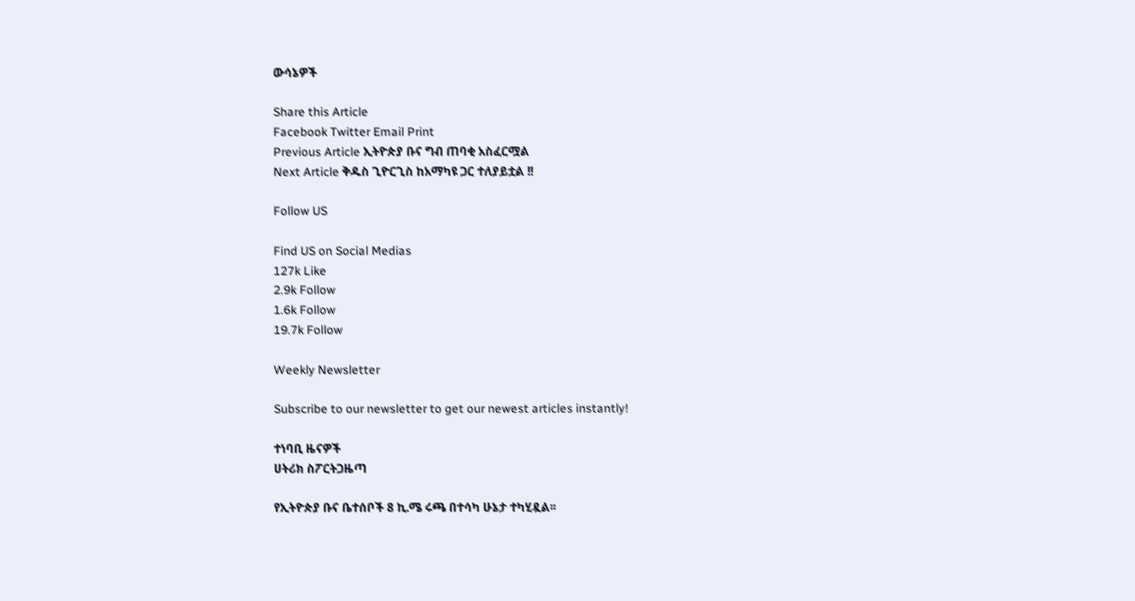ውሳኔዎች

Share this Article
Facebook Twitter Email Print
Previous Article ኢትዮጵያ ቡና ግብ ጠባቂ አስፈርሟል
Next Article ቅዱስ ጊዮርጊስ ከአማካዩ ጋር ተለያይቷል !!

Follow US

Find US on Social Medias
127k Like
2.9k Follow
1.6k Follow
19.7k Follow

Weekly Newsletter

Subscribe to our newsletter to get our newest articles instantly!

ተነባቢ ዜናዎች
ሀትሪክ ስፖርትጋዜጣ

የኢትዮጵያ ቡና ቤተሰቦች 8 ኪ.ሜ ሩጫ በተሳካ ሁኔታ ተካሂዷል፡፡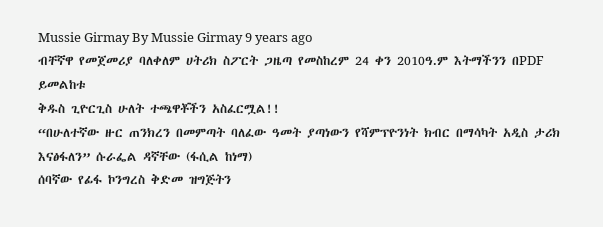Mussie Girmay By Mussie Girmay 9 years ago
ብቸኛዋ የመጀመሪያ ባለቀለም ሀትሪክ ስፖርት ጋዜጣ የመስከረም 24 ቀን 2010ዓ.ም እትማችንን በPDF ይመልከቱ
ቅዱስ ጊዮርጊስ ሁለት ተጫዋቾችን አስፈርሟል!!
“በሁለተኛው ዙር ጠንክረን በመምጣት ባለፈው ዓመት ያጣነውን የሻምፕዮንነት ክብር በማሳካት አዲስ ታሪክ እናፅፋለን” ሱራፌል ዳኛቸው (ፋሲል ከነማ)
ሰባኛው የፊፋ ኮንግረስ ቅድመ ዝግጅትን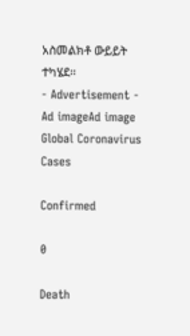አስመልክቶ ውይይት ተካሄደ፡፡
- Advertisement -
Ad imageAd image
Global Coronavirus Cases

Confirmed

0

Death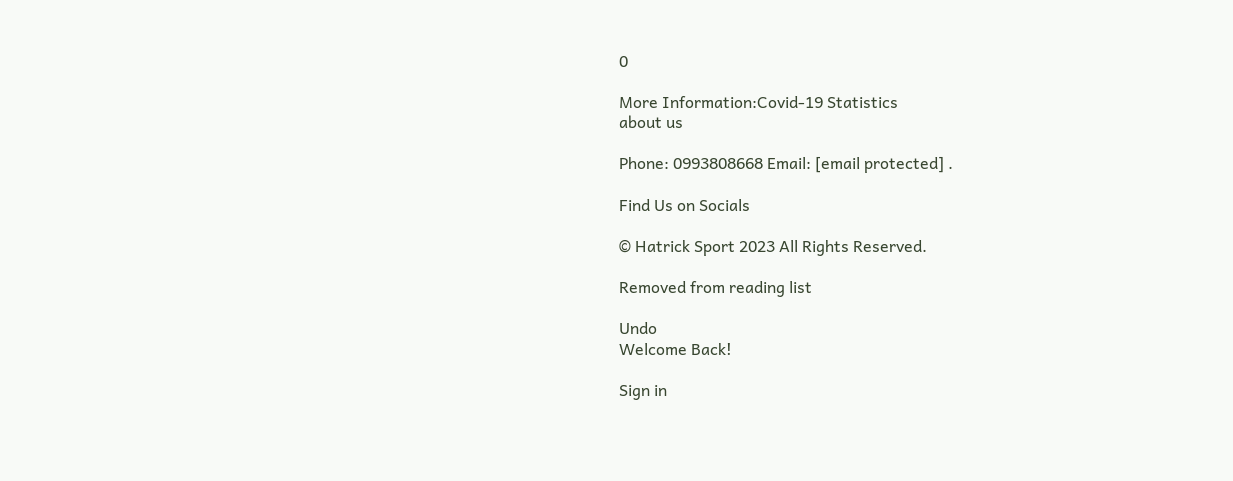0

More Information:Covid-19 Statistics
about us

Phone: 0993808668 Email: [email protected] .

Find Us on Socials

© Hatrick Sport 2023 All Rights Reserved.

Removed from reading list

Undo
Welcome Back!

Sign in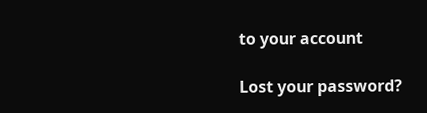to your account

Lost your password?